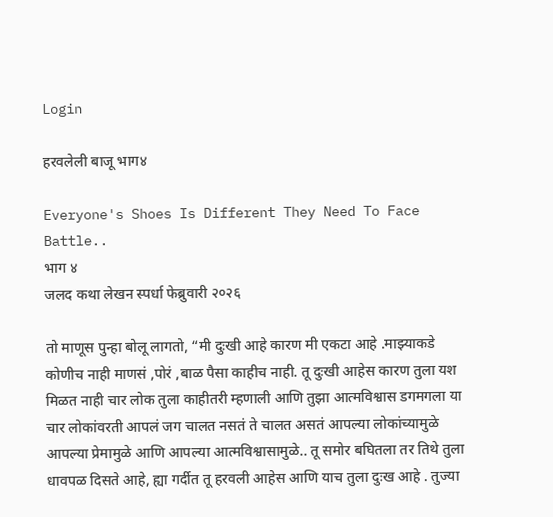Login

हरवलेली बाजू भाग४

Everyone's Shoes Is Different They Need To Face Battle..
भाग ४
जलद कथा लेखन स्पर्धा फेब्रुवारी २०२६

तो माणूस पुन्हा बोलू लागतो, “मी दुःखी आहे कारण मी एकटा आहे .माझ्याकडे कोणीच नाही माणसं ,पोरं ,बाळ पैसा काहीच नाही. तू दुःखी आहेस कारण तुला यश मिळत नाही चार लोक तुला काहीतरी म्हणाली आणि तुझा आत्मविश्वास डगमगला या चार लोकांवरती आपलं जग चालत नसतं ते चालत असतं आपल्या लोकांच्यामुळे आपल्या प्रेमामुळे आणि आपल्या आत्मविश्वासामुळे.. तू समोर बघितला तर तिथे तुला धावपळ दिसते आहे, ह्या गर्दीत तू हरवली आहेस आणि याच तुला दुःख आहे . तुज्या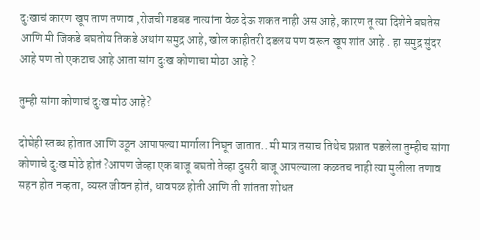दुःखाचं कारण खूप ताण तणाव ,रोजची गडबड नात्यांना वेळ देऊ शकत नाही अस आहे, कारण तू त्या दिशेने बघतेस आणि मी जिकडे बघतोय तिकडे अथांग समुद्र आहे, खोल काहीतरी दडलय पण वरून खूप शांत आहे . हा समुद्र सुंदर आहे पण तो एकटाच आहे आता सांग दुःख कोणाचा मोठा आहे ?

तुम्ही सांगा कोणाचं दुःख मोठ आहे?

दोघेही स्तब्ध होतात आणि उठून आपापल्या मार्गाला निघून जातात.. मी मात्र तसाच तिथेच प्रश्नात पडलेला तुम्हीच सांगा कोणाचे दुःख मोठे होतं ?आपण जेव्हा एक बाजू बघतो तेव्हा दुसरी बाजू आपल्याला कळतच नाही त्या मुलीला तणाव सहन होत नव्हता, व्यस्त जीवन होतं, धावपळ होती आणि ती शांतता शोधत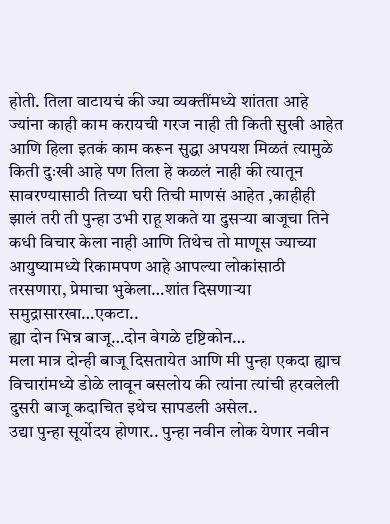होती. तिला वाटायचं की ज्या व्यक्तींमध्ये शांतता आहे ज्यांना काही काम करायची गरज नाही ती किती सुखी आहेत आणि हिला इतकं काम करून सुद्धा अपयश मिळतं त्यामुळे किती दुःखी आहे पण तिला हे कळलं नाही की त्यातून सावरण्यासाठी तिच्या घरी तिची माणसं आहेत ,काहीही झालं तरी ती पुन्हा उभी राहू शकते या दुसऱ्या बाजूचा तिने कधी विचार केला नाही आणि तिथेच तो माणूस ज्याच्या आयुष्यामध्ये रिकामपण आहे आपल्या लोकांसाठी तरसणारा, प्रेमाचा भुकेला…शांत दिसणाऱ्या समुद्रासारखा…एकटा..
ह्या दोन भिन्न बाजू…दोन वेगळे दृष्टिकोन…
मला मात्र दोन्ही बाजू दिसतायेत आणि मी पुन्हा एकदा ह्याच विचारांमध्ये डोळे लावून बसलोय की त्यांना त्यांची हरवलेली दुसरी बाजू कदाचित इथेच सापडली असेल..
उद्या पुन्हा सूर्योदय होणार.. पुन्हा नवीन लोक येणार नवीन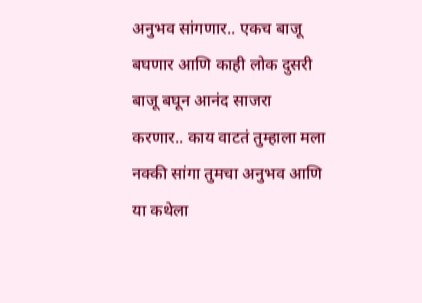अनुभव सांगणार.. एकच बाजू बघणार आणि काही लोक दुसरी बाजू बघून आनंद साजरा करणार.. काय वाटतं तुम्हाला मला नक्की सांगा तुमचा अनुभव आणि या कथेला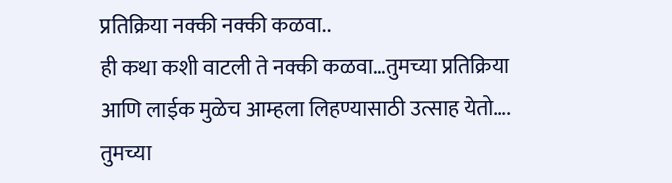प्रतिक्रिया नक्की नक्की कळवा..
ही कथा कशी वाटली ते नक्की कळवा…तुमच्या प्रतिक्रिया आणि लाईक मुळेच आम्हला लिहण्यासाठी उत्साह येतो….
तुमच्या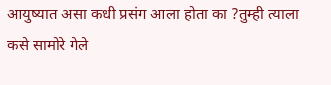आयुष्यात असा कधी प्रसंग आला होता का ?तुम्ही त्याला कसे सामोरे गेले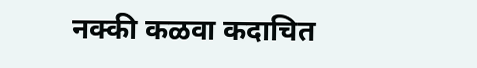नक्की कळवा कदाचित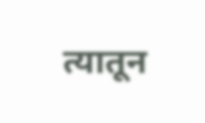त्यातून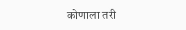कोणाला तरी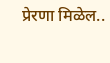प्रेरणा मिळेल..